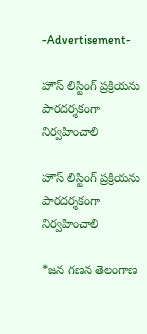-Advertisement-

హౌస్ లిస్టింగ్ ప్రక్రియను పారదర్శకంగా నిర్వహించాలి

హౌస్ లిస్టింగ్ ప్రక్రియను పారదర్శకంగా నిర్వహించాలి

*జన గణన తెలంగాణ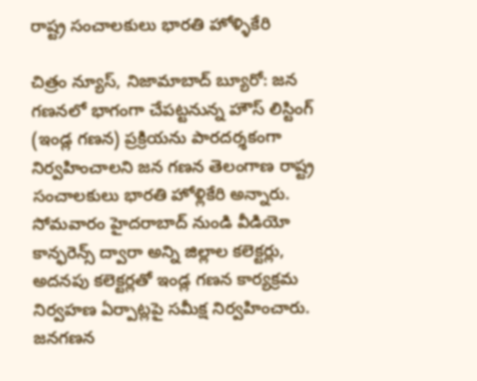రాష్ట్ర సంచాలకులు భారతి హోళ్ళికేరి

చిత్రం న్యూస్, నిజామాబాద్ బ్యూరో: జన గణనలో భాగంగా చేపట్టనున్న హౌస్ లిస్టింగ్ (ఇండ్ల గణన) ప్రక్రియను పారదర్శకంగా నిర్వహించాలని జన గణన తెలంగాణ రాష్ట్ర సంచాలకులు భారతి హోళ్లికేరి అన్నారు. సోమవారం హైదరాబాద్ నుండి వీడియో కాన్ఫరెన్స్ ద్వారా అన్ని జిల్లాల కలెక్టర్లు, అదనపు కలెక్టర్లతో ఇండ్ల గణన కార్యక్రమ నిర్వహణ ఏర్పాట్లపై సమీక్ష నిర్వహించారు. జనగణన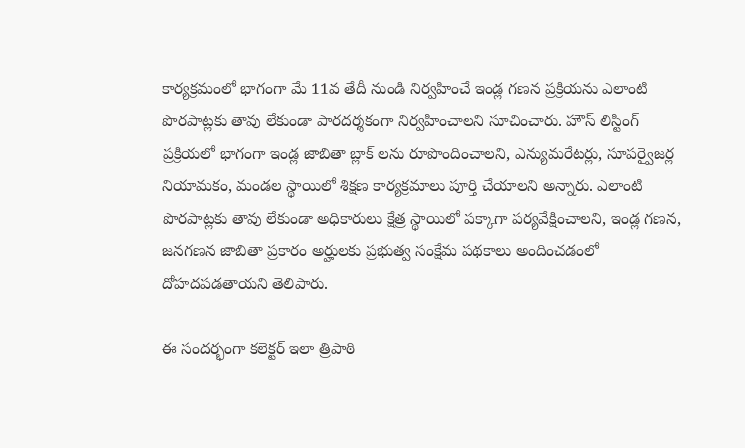కార్యక్రమంలో భాగంగా మే 11వ తేదీ నుండి నిర్వహించే ఇండ్ల గణన ప్రక్రియను ఎలాంటి పొరపాట్లకు తావు లేకుండా పారదర్శకంగా నిర్వహించాలని సూచించారు. హౌస్ లిస్టింగ్ ప్రక్రియలో భాగంగా ఇండ్ల జాబితా బ్లాక్ లను రూపొందించాలని, ఎన్యుమరేటర్లు, సూపర్వైజర్ల నియామకం, మండల స్థాయిలో శిక్షణ కార్యక్రమాలు పూర్తి చేయాలని అన్నారు. ఎలాంటి పొరపాట్లకు తావు లేకుండా అధికారులు క్షేత్ర స్థాయిలో పక్కాగా పర్యవేక్షించాలని, ఇండ్ల గణన, జనగణన జాబితా ప్రకారం అర్హులకు ప్రభుత్వ సంక్షేమ పథకాలు అందించడంలో దోహదపడతాయని తెలిపారు.

ఈ సందర్భంగా కలెక్టర్ ఇలా త్రిపాఠి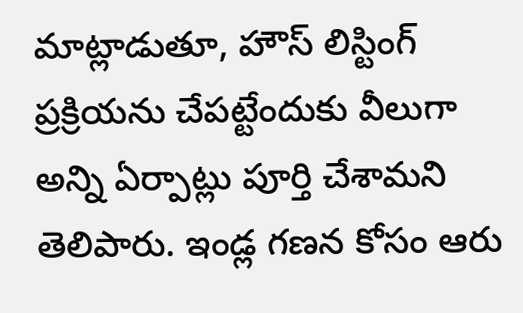మాట్లాడుతూ, హౌస్ లిస్టింగ్ ప్రక్రియను చేపట్టేందుకు వీలుగా అన్ని ఏర్పాట్లు పూర్తి చేశామని తెలిపారు. ఇండ్ల గణన కోసం ఆరు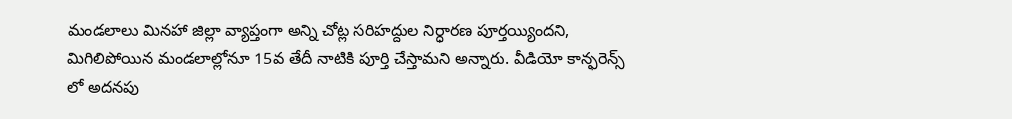మండలాలు మినహా జిల్లా వ్యాప్తంగా అన్ని చోట్ల సరిహద్దుల నిర్ధారణ పూర్తయ్యిందని, మిగిలిపోయిన మండలాల్లోనూ 15వ తేదీ నాటికి పూర్తి చేస్తామని అన్నారు. వీడియో కాన్ఫరెన్స్ లో అదనపు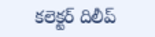కలెక్టర్ దిలీప్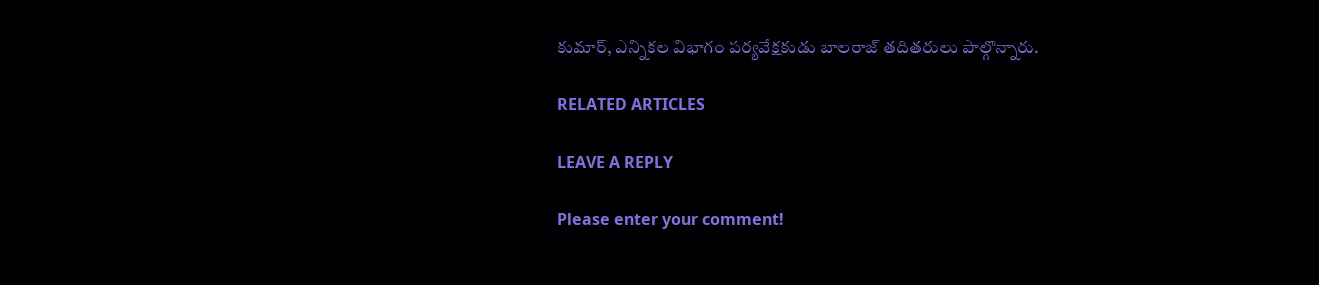కుమార్, ఎన్నికల విభాగం పర్యవేక్షకుడు బాలరాజ్ తదితరులు పాల్గొన్నారు.

RELATED ARTICLES

LEAVE A REPLY

Please enter your comment!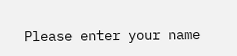Please enter your name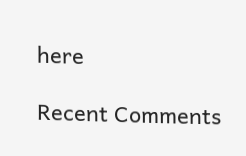here

Recent Comments